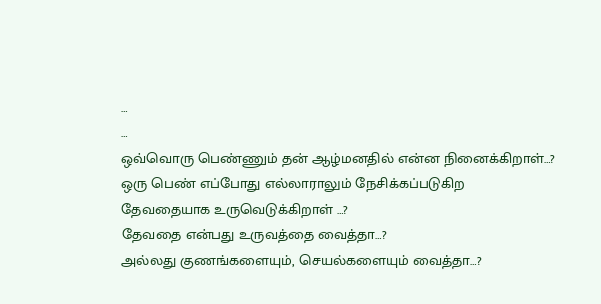…
…
ஒவ்வொரு பெண்ணும் தன் ஆழ்மனதில் என்ன நினைக்கிறாள்…?
ஒரு பெண் எப்போது எல்லாராலும் நேசிக்கப்படுகிற
தேவதையாக உருவெடுக்கிறாள் …?
தேவதை என்பது உருவத்தை வைத்தா…?
அல்லது குணங்களையும், செயல்களையும் வைத்தா…?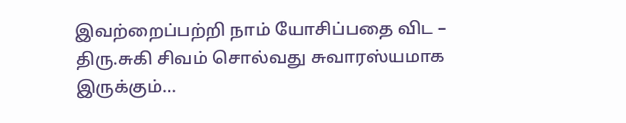இவற்றைப்பற்றி நாம் யோசிப்பதை விட –
திரு.சுகி சிவம் சொல்வது சுவாரஸ்யமாக இருக்கும்…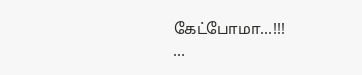கேட்போமா…!!!
…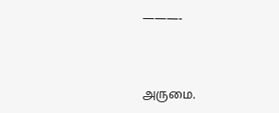———-



அருமை.